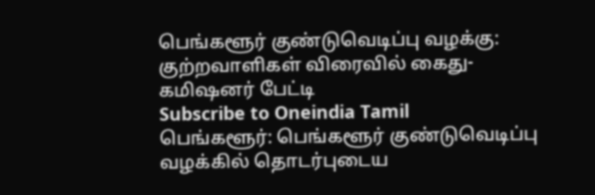பெங்களூர் குண்டுவெடிப்பு வழக்கு: குற்றவாளிகள் விரைவில் கைது- கமிஷனர் பேட்டி
Subscribe to Oneindia Tamil
பெங்களூர்: பெங்களூர் குண்டுவெடிப்பு வழக்கில் தொடர்புடைய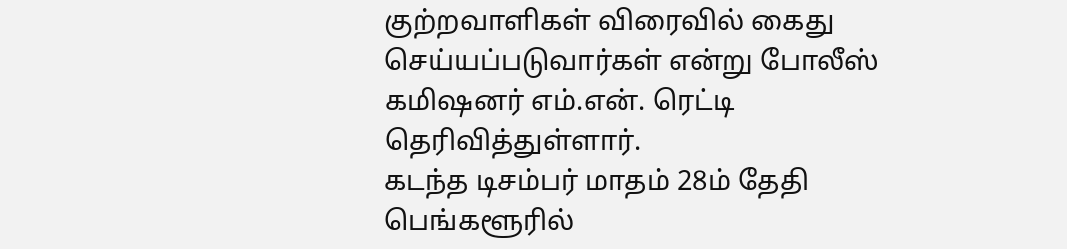குற்றவாளிகள் விரைவில் கைது செய்யப்படுவார்கள் என்று போலீஸ் கமிஷனர் எம்.என். ரெட்டி தெரிவித்துள்ளார்.
கடந்த டிசம்பர் மாதம் 28ம் தேதி பெங்களூரில்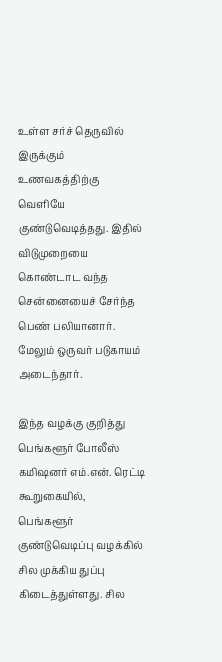உள்ள சர்ச் தெருவில் இருக்கும் உணவகத்திற்கு வெளியே குண்டுவெடித்தது. இதில் விடுமுறையை கொண்டாட வந்த சென்னையைச் சேர்ந்த பெண் பலியானார். மேலும் ஒருவர் படுகாயம் அடைந்தார்.

இந்த வழக்கு குறித்து பெங்களூர் போலீஸ் கமிஷனர் எம்.என். ரெட்டி கூறுகையில்,
பெங்களூர் குண்டுவெடிப்பு வழக்கில் சில முக்கிய துப்பு கிடைத்துள்ளது. சில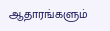ஆதாரங்களும்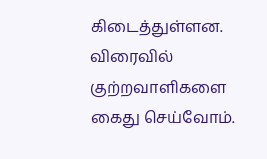கிடைத்துள்ளன. விரைவில் குற்றவாளிகளை கைது செய்வோம்.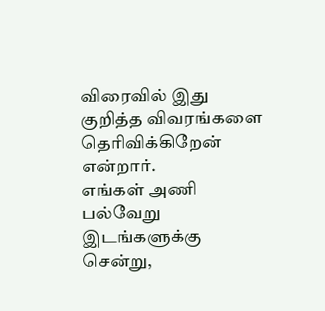விரைவில் இது குறித்த விவரங்களை தெரிவிக்கிறேன் என்றார்.
எங்கள் அணி பல்வேறு இடங்களுக்கு சென்று,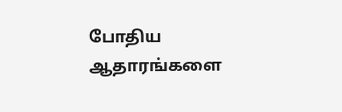போதிய ஆதாரங்களை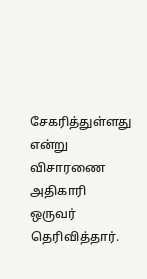சேகரித்துள்ளது என்று விசாரணை அதிகாரி ஒருவர் தெரிவித்தார்.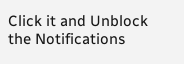Click it and Unblock the Notifications